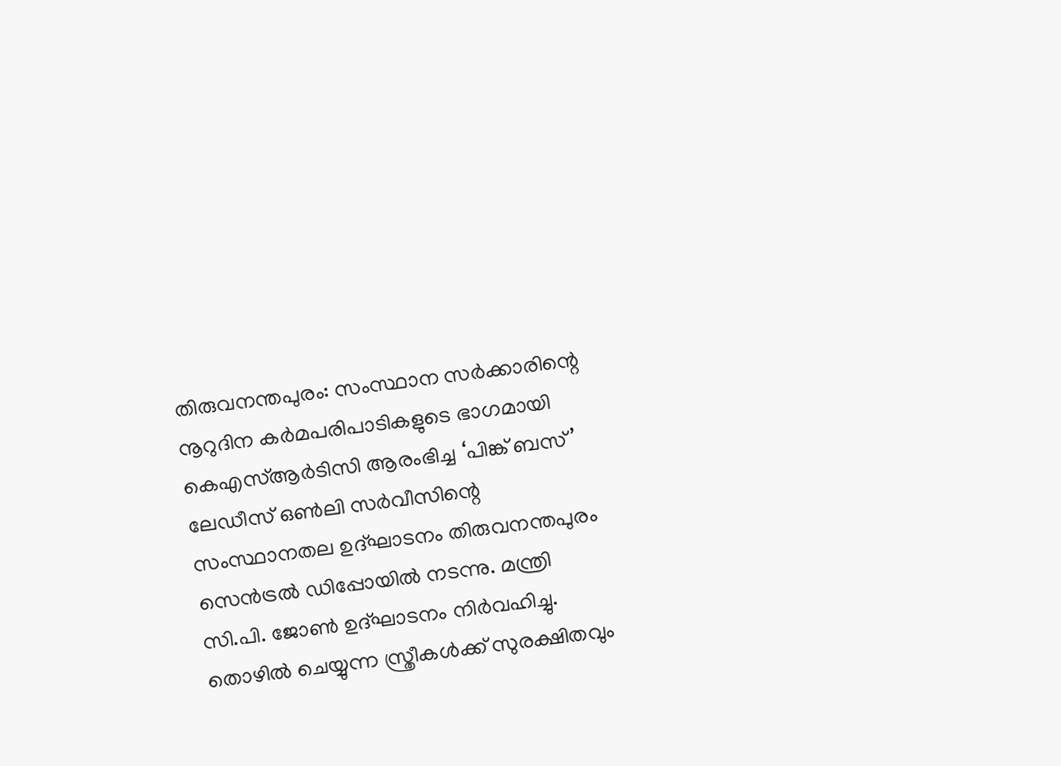തിരുവനന്തപുരം: സംസ്ഥാന സർക്കാരിന്റെ നൂറുദിന കർമപരിപാടികളുടെ ഭാഗമായി കെഎസ്ആർടിസി ആരംഭിച്ച ‘പിങ്ക് ബസ്’ ലേഡീസ് ഒൺലി സർവീസിന്റെ സംസ്ഥാനതല ഉദ്ഘാടനം തിരുവനന്തപുരം സെൻട്രൽ ഡിപ്പോയിൽ നടന്നു. മന്ത്രി സി.പി. ജോൺ ഉദ്ഘാടനം നിർവഹിച്ചു.
തൊഴിൽ ചെയ്യുന്ന സ്ത്രീകൾക്ക് സുരക്ഷിതവും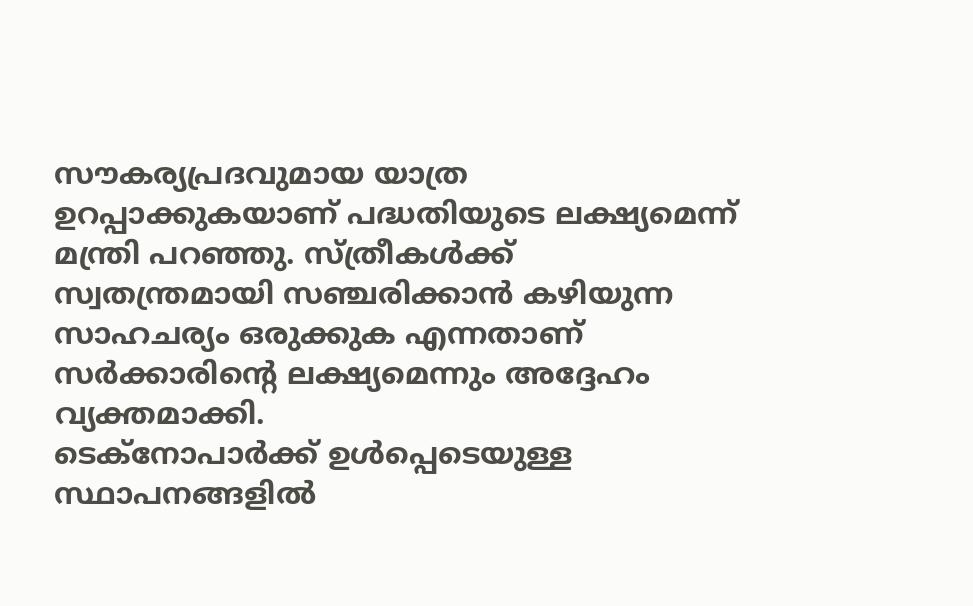സൗകര്യപ്രദവുമായ യാത്ര ഉറപ്പാക്കുകയാണ് പദ്ധതിയുടെ ലക്ഷ്യമെന്ന് മന്ത്രി പറഞ്ഞു. സ്ത്രീകൾക്ക് സ്വതന്ത്രമായി സഞ്ചരിക്കാൻ കഴിയുന്ന സാഹചര്യം ഒരുക്കുക എന്നതാണ് സർക്കാരിന്റെ ലക്ഷ്യമെന്നും അദ്ദേഹം വ്യക്തമാക്കി.
ടെക്നോപാർക്ക് ഉൾപ്പെടെയുള്ള സ്ഥാപനങ്ങളിൽ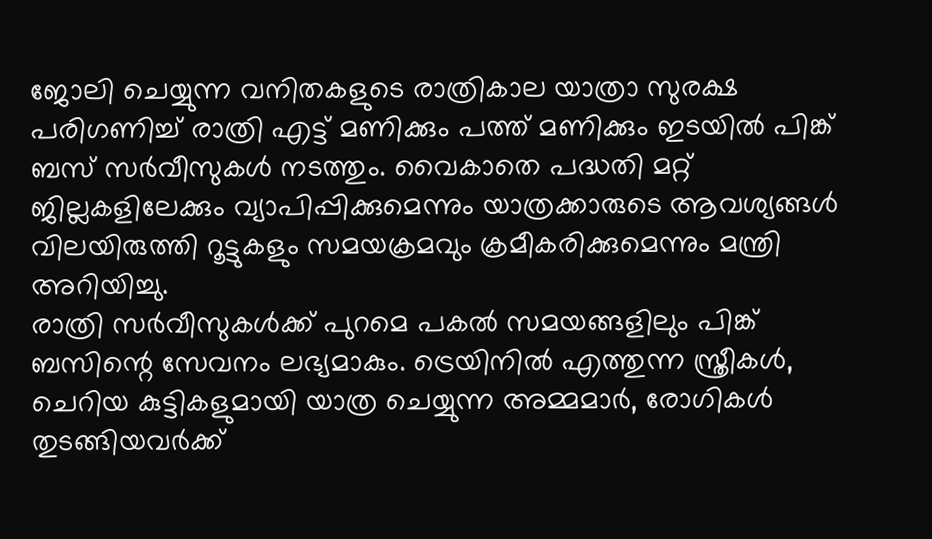ജോലി ചെയ്യുന്ന വനിതകളുടെ രാത്രികാല യാത്രാ സുരക്ഷ പരിഗണിച്ച് രാത്രി എട്ട് മണിക്കും പത്ത് മണിക്കും ഇടയിൽ പിങ്ക് ബസ് സർവീസുകൾ നടത്തും. വൈകാതെ പദ്ധതി മറ്റ് ജില്ലകളിലേക്കും വ്യാപിപ്പിക്കുമെന്നും യാത്രക്കാരുടെ ആവശ്യങ്ങൾ വിലയിരുത്തി റൂട്ടുകളും സമയക്രമവും ക്രമീകരിക്കുമെന്നും മന്ത്രി അറിയിച്ചു.
രാത്രി സർവീസുകൾക്ക് പുറമെ പകൽ സമയങ്ങളിലും പിങ്ക് ബസിന്റെ സേവനം ലഭ്യമാകും. ട്രെയിനിൽ എത്തുന്ന സ്ത്രീകൾ, ചെറിയ കുട്ടികളുമായി യാത്ര ചെയ്യുന്ന അമ്മമാർ, രോഗികൾ തുടങ്ങിയവർക്ക്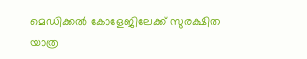മെഡിക്കൽ കോളേജിലേക്ക് സുരക്ഷിത യാത്ര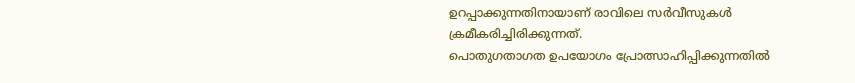ഉറപ്പാക്കുന്നതിനായാണ് രാവിലെ സർവീസുകൾ ക്രമീകരിച്ചിരിക്കുന്നത്.
പൊതുഗതാഗത ഉപയോഗം പ്രോത്സാഹിപ്പിക്കുന്നതിൽ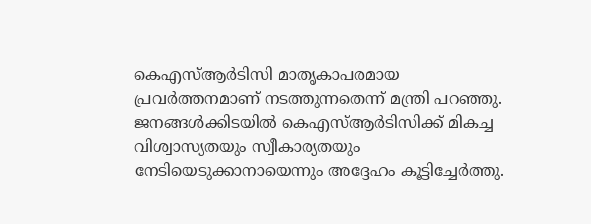കെഎസ്ആർടിസി മാതൃകാപരമായ പ്രവർത്തനമാണ് നടത്തുന്നതെന്ന് മന്ത്രി പറഞ്ഞു. ജനങ്ങൾക്കിടയിൽ കെഎസ്ആർടിസിക്ക് മികച്ച വിശ്വാസ്യതയും സ്വീകാര്യതയും നേടിയെടുക്കാനായെന്നും അദ്ദേഹം കൂട്ടിച്ചേർത്തു.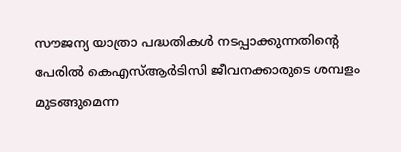സൗജന്യ യാത്രാ പദ്ധതികൾ നടപ്പാക്കുന്നതിന്റെ പേരിൽ കെഎസ്ആർടിസി ജീവനക്കാരുടെ ശമ്പളം മുടങ്ങുമെന്ന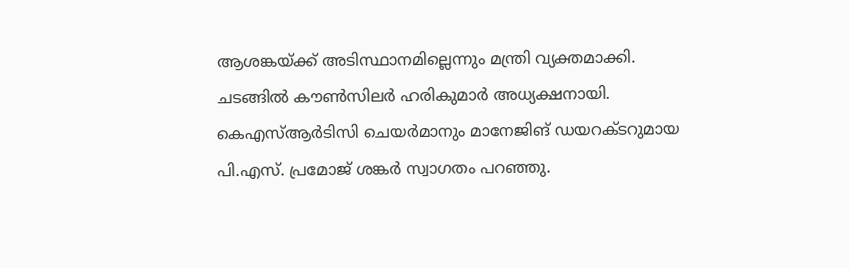ആശങ്കയ്ക്ക് അടിസ്ഥാനമില്ലെന്നും മന്ത്രി വ്യക്തമാക്കി.
ചടങ്ങിൽ കൗൺസിലർ ഹരികുമാർ അധ്യക്ഷനായി. കെഎസ്ആർടിസി ചെയർമാനും മാനേജിങ് ഡയറക്ടറുമായ പി.എസ്. പ്രമോജ് ശങ്കർ സ്വാഗതം പറഞ്ഞു.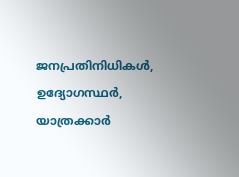ജനപ്രതിനിധികൾ, ഉദ്യോഗസ്ഥർ, യാത്രക്കാർ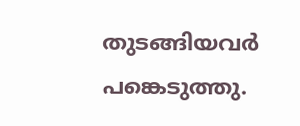തുടങ്ങിയവർ പങ്കെടുത്തു.